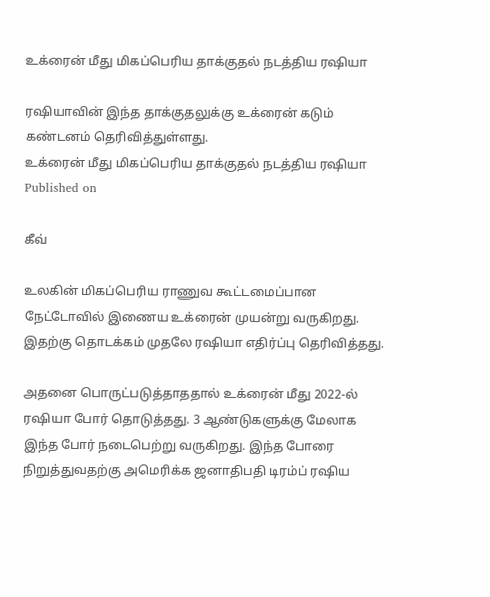உக்ரைன் மீது மிகப்பெரிய தாக்குதல் நடத்திய ரஷியா

ரஷியாவின் இந்த தாக்குதலுக்கு உக்ரைன் கடும் கண்டனம் தெரிவித்துள்ளது.
உக்ரைன் மீது மிகப்பெரிய தாக்குதல் நடத்திய ரஷியா
Published on

கீவ்

உலகின் மிகப்பெரிய ராணுவ கூட்டமைப்பான நேட்டோவில் இணைய உக்ரைன் முயன்று வருகிறது. இதற்கு தொடக்கம் முதலே ரஷியா எதிர்ப்பு தெரிவித்தது.

அதனை பொருட்படுத்தாததால் உக்ரைன் மீது 2022-ல் ரஷியா போர் தொடுத்தது. 3 ஆண்டுகளுக்கு மேலாக இந்த போர் நடைபெற்று வருகிறது. இந்த போரை நிறுத்துவதற்கு அமெரிக்க ஜனாதிபதி டிரம்ப் ரஷிய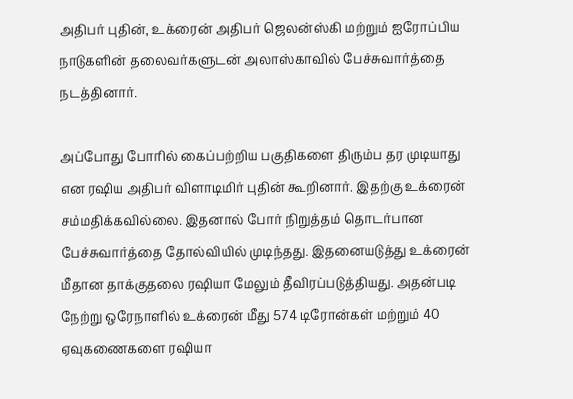அதிபர் புதின், உக்ரைன் அதிபர் ஜெலன்ஸ்கி மற்றும் ஐரோப்பிய நாடுகளின் தலைவர்களுடன் அலாஸ்காவில் பேச்சுவார்த்தை நடத்தினார்.

அப்போது போரில் கைப்பற்றிய பகுதிகளை திரும்ப தர முடியாது என ரஷிய அதிபர் விளாடிமிர் புதின் கூறினார். இதற்கு உக்ரைன் சம்மதிக்கவில்லை. இதனால் போர் நிறுத்தம் தொடர்பான பேச்சுவார்த்தை தோல்வியில் முடிந்தது. இதனையடுத்து உக்ரைன் மீதான தாக்குதலை ரஷியா மேலும் தீவிரப்படுத்தியது. அதன்படி நேற்று ஒரேநாளில் உக்ரைன் மீது 574 டிரோன்கள் மற்றும் 40 ஏவுகணைகளை ரஷியா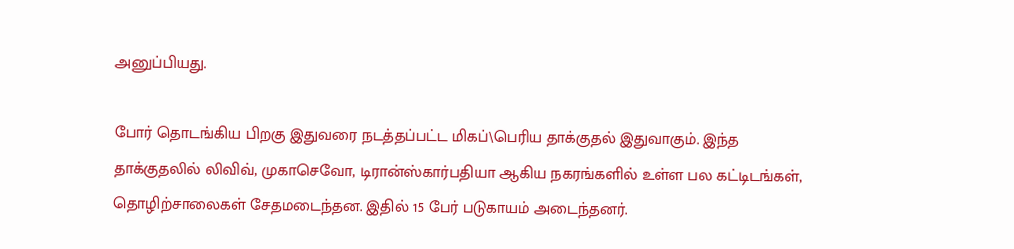அனுப்பியது.

போர் தொடங்கிய பிறகு இதுவரை நடத்தப்பட்ட மிகப்\பெரிய தாக்குதல் இதுவாகும். இந்த தாக்குதலில் லிவிவ், முகாசெவோ, டிரான்ஸ்கார்பதியா ஆகிய நகரங்களில் உள்ள பல கட்டிடங்கள், தொழிற்சாலைகள் சேதமடைந்தன. இதில் 15 பேர் படுகாயம் அடைந்தனர்.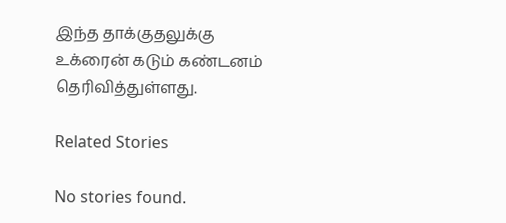இந்த தாக்குதலுக்கு உக்ரைன் கடும் கண்டனம் தெரிவித்துள்ளது.

Related Stories

No stories found.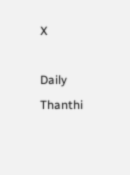X

Daily Thanthi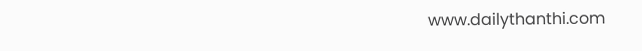www.dailythanthi.com